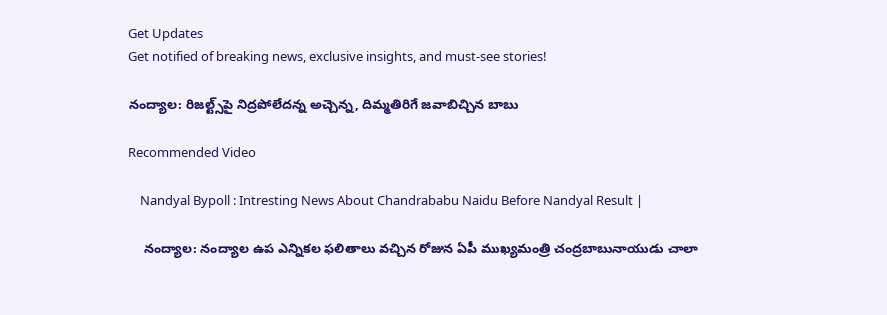Get Updates
Get notified of breaking news, exclusive insights, and must-see stories!

నంద్యాల: రిజల్ట్స్‌పై నిద్రపోలేదన్న అచ్చెన్న, దిమ్మతిరిగే జవాబిచ్చిన బాబు

Recommended Video

    Nandyal Bypoll : Intresting News About Chandrababu Naidu Before Nandyal Result |

    నంద్యాల: నంద్యాల ఉప ఎన్నికల ఫలితాలు వచ్చిన రోజున ఏపీ ముఖ్యమంత్రి చంద్రబాబునాయుడు చాలా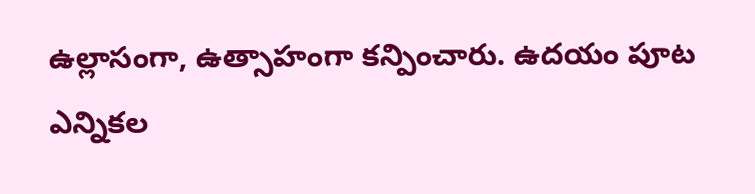ఉల్లాసంగా, ఉత్సాహంగా కన్పించారు. ఉదయం పూట ఎన్నికల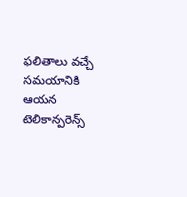ఫలితాలు వచ్చే సమయానికి ఆయన టెలికాన్పరెన్స్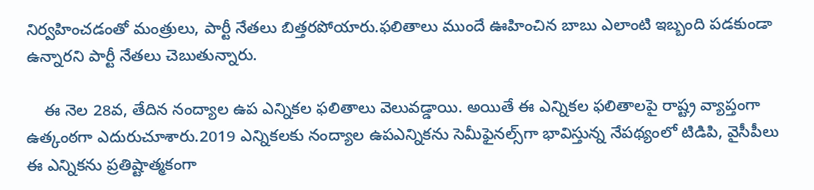నిర్వహించడంతో మంత్రులు, పార్టీ నేతలు బిత్తరపోయారు.ఫలితాలు ముందే ఊహించిన బాబు ఎలాంటి ఇబ్బంది పడకుండా ఉన్నారని పార్టీ నేతలు చెబుతున్నారు.

    ఈ నెల 28వ, తేదిన నంద్యాల ఉప ఎన్నికల ఫలితాలు వెలువడ్డాయి. అయితే ఈ ఎన్నికల ఫలితాలపై రాష్ట్ర వ్యాప్తంగా ఉత్కంఠగా ఎదురుచూశారు.2019 ఎన్నికలకు నంద్యాల ఉపఎన్నికను సెమీఫైనల్స్‌గా భావిస్తున్న నేపథ్యంలో టిడిపి, వైసీపీలు ఈ ఎన్నికను ప్రతిష్టాత్మకంగా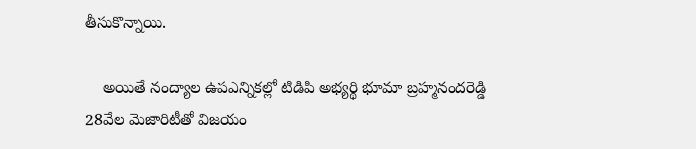తీసుకొన్నాయి.

    అయితే నంద్యాల ఉపఎన్నికల్లో టిడిపి అభ్యర్థి భూమా బ్రహ్మనందరెడ్డి 28వేల మెజారిటీతో విజయం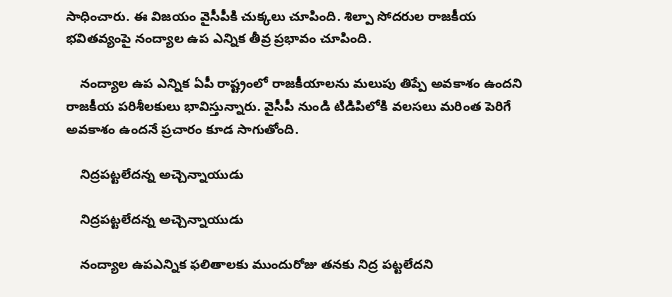సాధించారు. ఈ విజయం వైసీపీకి చుక్కలు చూపింది. శిల్పా సోదరుల రాజకీయ భవితవ్యంపై నంద్యాల ఉప ఎన్నిక తీవ్ర ప్రభావం చూపింది.

    నంద్యాల ఉప ఎన్నిక ఏపీ రాష్ట్రంలో రాజకీయాలను మలుపు తిప్పే అవకాశం ఉందని రాజకీయ పరిశీలకులు భావిస్తున్నారు. వైసీపీ నుండి టిడిపిలోకి వలసలు మరింత పెరిగే అవకాశం ఉందనే ప్రచారం కూడ సాగుతోంది.

    నిద్రపట్టలేదన్న అచ్చెన్నాయుడు

    నిద్రపట్టలేదన్న అచ్చెన్నాయుడు

    నంద్యాల ఉపఎన్నిక ఫలితాలకు ముందురోజు తనకు నిద్ర పట్టలేదని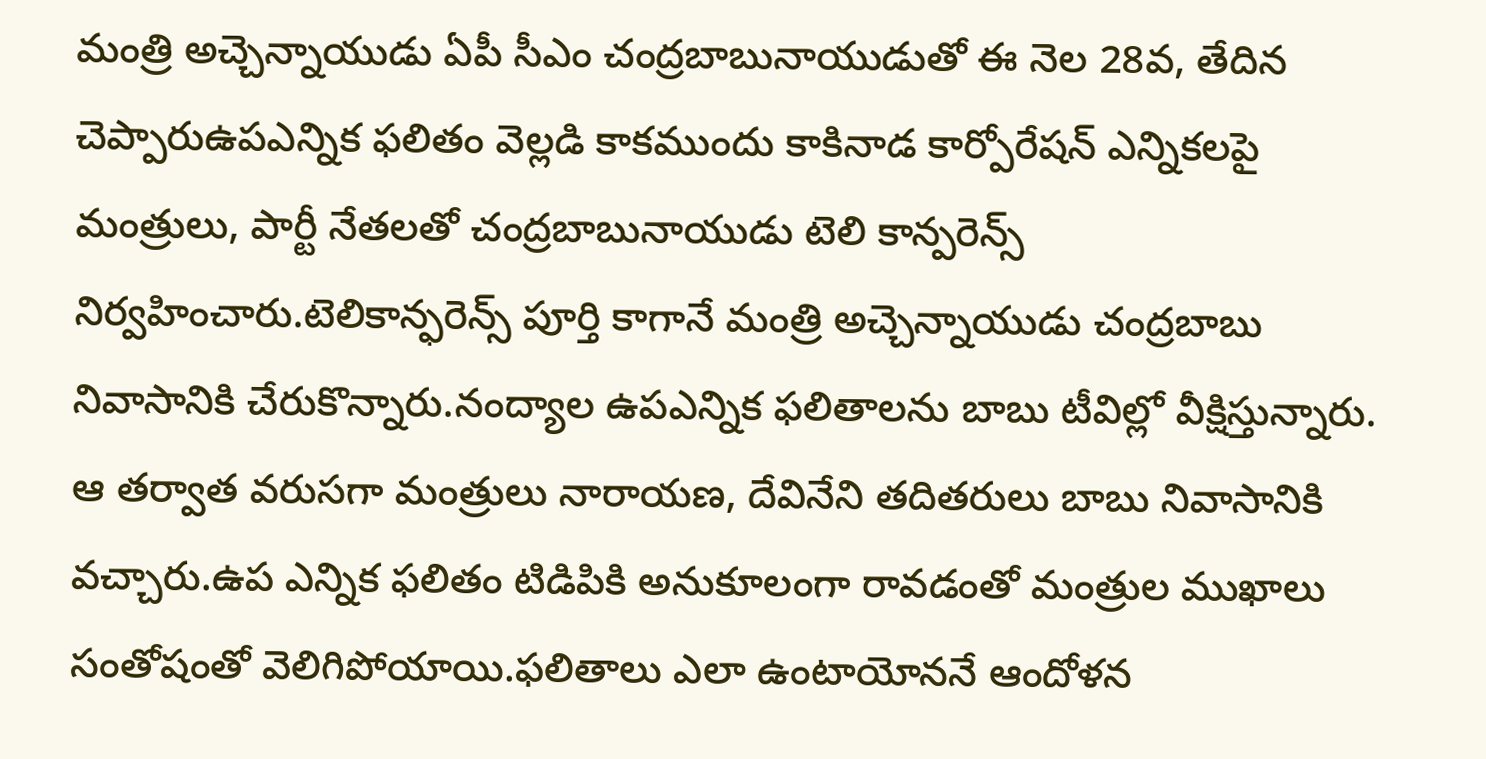మంత్రి అచ్చెన్నాయుడు ఏపీ సీఎం చంద్రబాబునాయుడుతో ఈ నెల 28వ, తేదిన చెప్పారుఉపఎన్నిక ఫలితం వెల్లడి కాకముందు కాకినాడ కార్పోరేషన్ ఎన్నికలపై మంత్రులు, పార్టీ నేతలతో చంద్రబాబునాయుడు టెలి కాన్పరెన్స్ నిర్వహించారు.టెలికాన్ఫరెన్స్ పూర్తి కాగానే మంత్రి అచ్చెన్నాయుడు చంద్రబాబు నివాసానికి చేరుకొన్నారు.నంద్యాల ఉపఎన్నిక ఫలితాలను బాబు టీవిల్లో వీక్షిస్తున్నారు. ఆ తర్వాత వరుసగా మంత్రులు నారాయణ, దేవినేని తదితరులు బాబు నివాసానికి వచ్చారు.ఉప ఎన్నిక ఫలితం టిడిపికి అనుకూలంగా రావడంతో మంత్రుల ముఖాలు సంతోషంతో వెలిగిపోయాయి.ఫలితాలు ఎలా ఉంటాయోననే ఆందోళన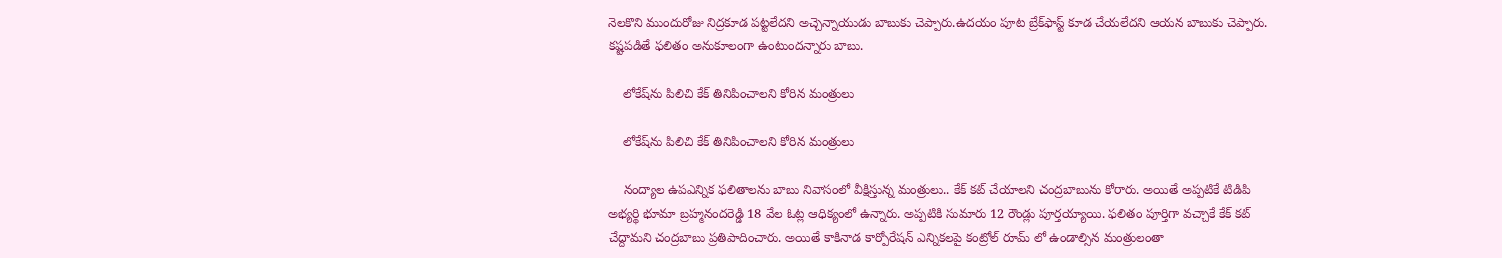నెలకొని ముందురోజు నిద్రకూడ పట్టలేదని అచ్చెన్నాయుడు బాబుకు చెప్పారు.ఉదయం పూట బ్రేక్‌ఫాస్ట్ కూడ చేయలేదని ఆయన బాబుకు చెప్పారు. కష్టపడితే ఫలితం అనుకూలంగా ఉంటుందన్నారు బాబు.

    లోకేష్‌ను పిలిచి కేక్ తినిపించాలని కోరిన మంత్రులు

    లోకేష్‌ను పిలిచి కేక్ తినిపించాలని కోరిన మంత్రులు

    నంద్యాల ఉపఎన్నిక ఫలితాలను బాబు నివాసంలో వీక్షిస్తున్న మంత్రులు.. కేక్ కట్ చేయాలని చంద్రబాబును కోరారు. అయితే అప్పటికే టిడిపి అభ్యర్థి భూమా బ్రహ్మనందరెడ్డి 18 వేల ఓట్ల ఆధిక్యంలో ఉన్నారు. అప్పటికి సుమారు 12 రౌండ్లు పూర్తయ్యాయి. ఫలితం పూర్తిగా వచ్చాకే కేక్ కట్ చేద్దామని చంద్రబాబు ప్రతిపాదించారు. అయితే కాకినాడ కార్పోరేషన్ ఎన్నికలపై కంట్రోల్ రూమ్ లో ఉండాల్సిన మంత్రులంతా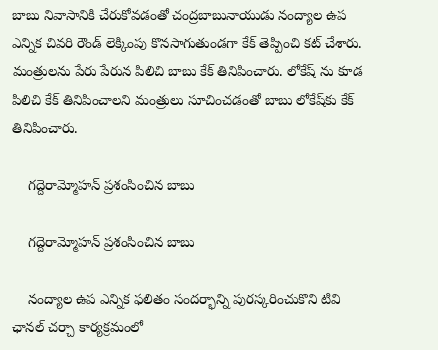బాబు నివాసానికి చేరుకోవడంతో చంద్రబాబునాయుడు నంద్యాల ఉప ఎన్నిక చివరి రౌండ్ లెక్కింపు కొనసాగుతుండగా కేక్ తెప్పించి కట్ చేశారు. మంత్రులను పేరు పేరున పిలిచి బాబు కేక్ తినిపించారు. లోకేష్ ను కూడ పిలిచి కేక్ తినిపించాలని మంత్రులు సూచించడంతో బాబు లోకేష్‌కు కేక్ తినిపించారు.

    గద్దెరామ్మోహన్ ప్రశంసించిన బాబు

    గద్దెరామ్మోహన్ ప్రశంసించిన బాబు

    నంద్యాల ఉప ఎన్నిక ఫలితం సందర్భాన్ని పురస్కరించుకొని టివి ఛానల్ చర్చా కార్యక్రమంలో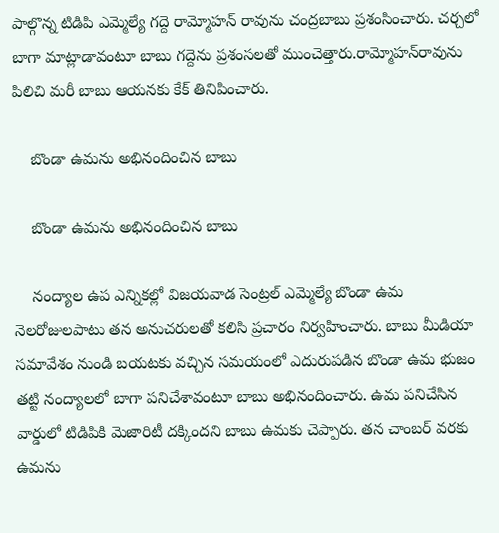పాల్గొన్న టిడిపి ఎమ్మెల్యే గద్దె రామ్మోహన్ రావును చంద్రబాబు ప్రశంసించారు. చర్చలో బాగా మాట్లాడావంటూ బాబు గద్దెను ప్రశంసలతో ముంచెత్తారు.రామ్మోహన్‌రావును పిలిచి మరీ బాబు ఆయనకు కేక్ తినిపించారు.

    బొండా ఉమను అభినందించిన బాబు

    బొండా ఉమను అభినందించిన బాబు

    నంద్యాల ఉప ఎన్నికల్లో విజయవాడ సెంట్రల్ ఎమ్మెల్యే బొండా ఉమ నెలరోజులపాటు తన అనుచరులతో కలిసి ప్రచారం నిర్వహించారు. బాబు మీడియా సమావేశం నుండి బయటకు వచ్చిన సమయంలో ఎదురుపడిన బొండా ఉమ భుజం తట్టి నంద్యాలలో బాగా పనిచేశావంటూ బాబు అభినందించారు. ఉమ పనిచేసిన వార్డులో టిడిపికి మెజారిటీ దక్కిందని బాబు ఉమకు చెప్పారు. తన చాంబర్ వరకు ఉమను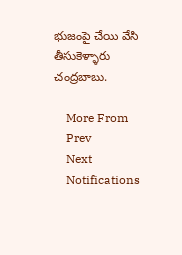భుజంపై చేయి వేసి తీసుకెళ్ళారు చంద్రబాబు.

    More From
    Prev
    Next
    Notifications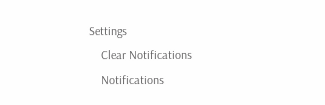Settings
    Clear Notifications
    Notifications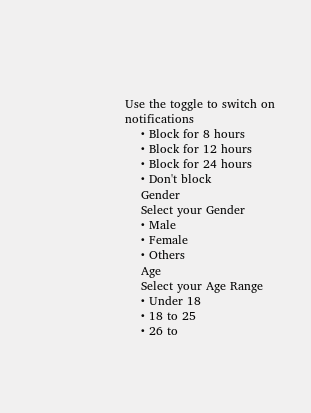Use the toggle to switch on notifications
    • Block for 8 hours
    • Block for 12 hours
    • Block for 24 hours
    • Don't block
    Gender
    Select your Gender
    • Male
    • Female
    • Others
    Age
    Select your Age Range
    • Under 18
    • 18 to 25
    • 26 to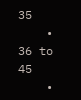35
    • 36 to 45
    •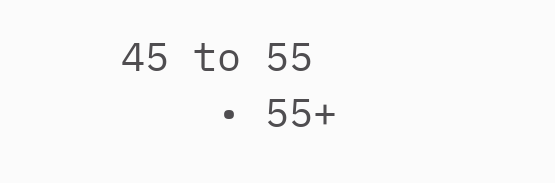45 to 55
    • 55+